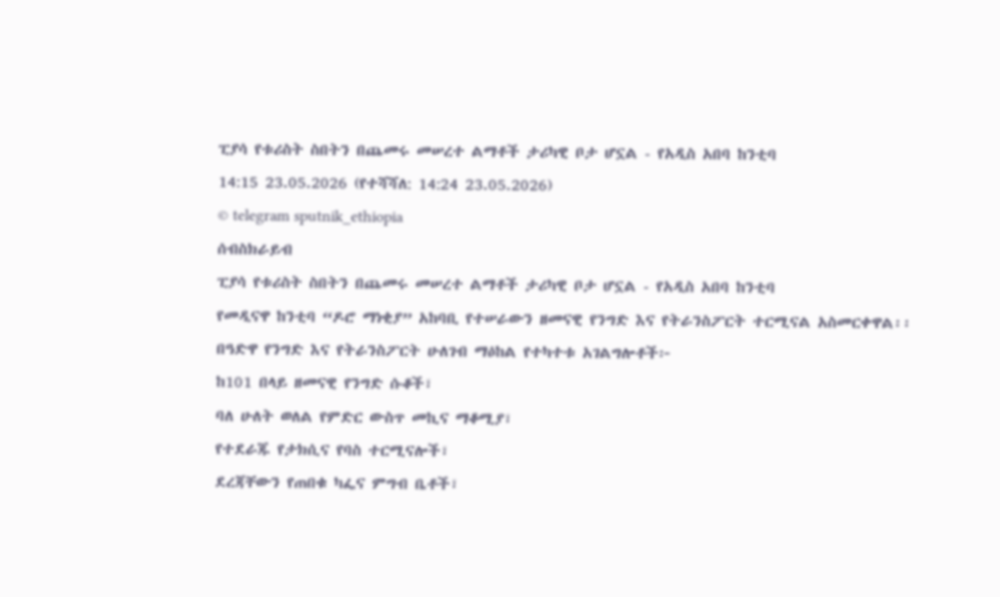ፒያሳ የቱሪስት ስበትን በጨመሩ መሠረተ ልማቶች ታሪካዊ ቦታ ሆኗል - የአዲስ አበባ ከንቲባ
14:15 23.05.2026 (የተሻሻለ: 14:24 23.05.2026)
© telegram sputnik_ethiopia
ሰብስክራይብ
ፒያሳ የቱሪስት ስበትን በጨመሩ መሠረተ ልማቶች ታሪካዊ ቦታ ሆኗል - የአዲስ አበባ ከንቲባ
የመዲናዋ ከንቲባ “ዶሮ ማነቂያ” አከባቢ የተሠራውን ዘመናዊ የንግድ እና የትራንስፖርት ተርሚናል አስመርቀዋል፡፡
በዓድዋ የንግድ እና የትራንስፖርት ሁለገብ ማዕከል የተካተቱ አገልግሎቶች፦
ከ101 በላይ ዘመናዊ የንግድ ሱቆች፣
ባለ ሁለት ወለል የምድር ውስጥ መኪና ማቆሚያ፣
የተደራጁ የታክሲና የባስ ተርሚናሎች፣
ደረጃቸውን የጠበቁ ካፌና ምግብ ቤቶች፣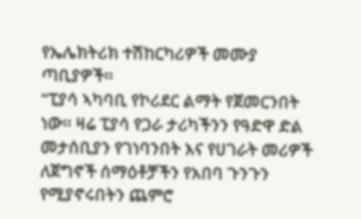የኤሌክትሪክ ተሽከርካሪዎች መሙያ ጣቢያዎች።
“ፒያሳ ኣካባቢ የኮሪደር ልማት የጀመርንበት ነው። ዛሬ ፒያሳ የጋራ ታሪካችንን የዓድዋ ድል መታሰቢያን የገነባንበት እና የሀገራት መሪዎች ለጀግኖች ሰማዕቶቻችን የአበባ ጉንጉን የሚያኖሩበትን ጨምሮ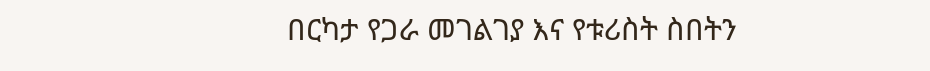በርካታ የጋራ መገልገያ እና የቱሪስት ስበትን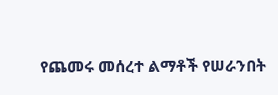የጨመሩ መሰረተ ልማቶች የሠራንበት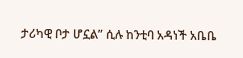ታሪካዊ ቦታ ሆኗል” ሲሉ ከንቲባ አዳነች አቤቤ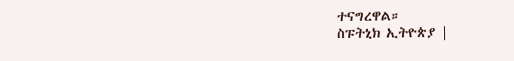ተናግረዋል።
ስፑትኒክ ኢትዮጵያ |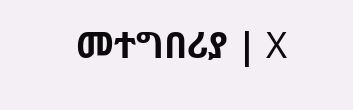መተግበሪያ | X